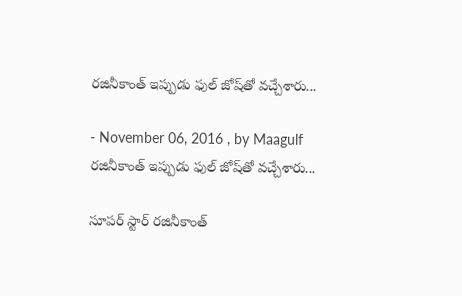రజినీకాంత్‌ ఇప్పుడు ఫుల్‌ జోష్‌తో వచ్చేశారు...

- November 06, 2016 , by Maagulf
రజినీకాంత్‌ ఇప్పుడు ఫుల్‌ జోష్‌తో వచ్చేశారు...

సూపర్‌ స్టార్‌ రజినీకాంత్‌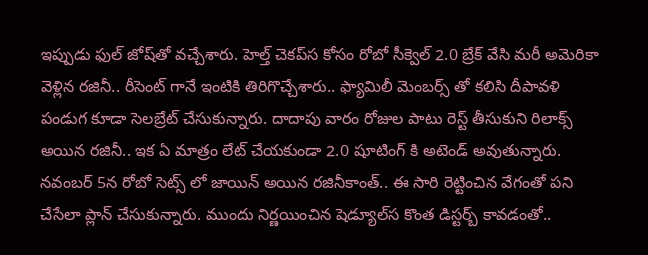ఇప్పుడు ఫుల్‌ జోష్‌తో వచ్చేశారు. హెల్త్ చెకప్‌స కోసం రోబో సీక్వెల్‌ 2.0 బ్రేక్‌ వేసి మరీ అమెరికా వెళ్లిన రజినీ.. రీసెంట్‌ గానే ఇంటికి తిరిగొచ్చేశారు.. ఫ్యామిలీ మెంబర్స్ తో కలిసి దీపావళి పండుగ కూడా సెలబ్రేట్‌ చేసుకున్నారు. దాదాపు వారం రోజుల పాటు రెస్ట్ తీసుకుని రిలాక్స్ అయిన రజినీ.. ఇక ఏ మాత్రం లేట్‌ చేయకుండా 2.0 షూటింగ్‌ కి అటెండ్‌ అవుతున్నారు. నవంబర్‌ 5న రోబో సెట్స్ లో జాయిన్‌ అయిన రజినీకాంత్‌.. ఈ సారి రెట్టించిన వేగంతో పని చేసేలా ప్లాన్‌ చేసుకున్నారు. ముందు నిర్ణయించిన షెడ్యూల్‌స కొంత డిస్టర్బ్ కావడంతో..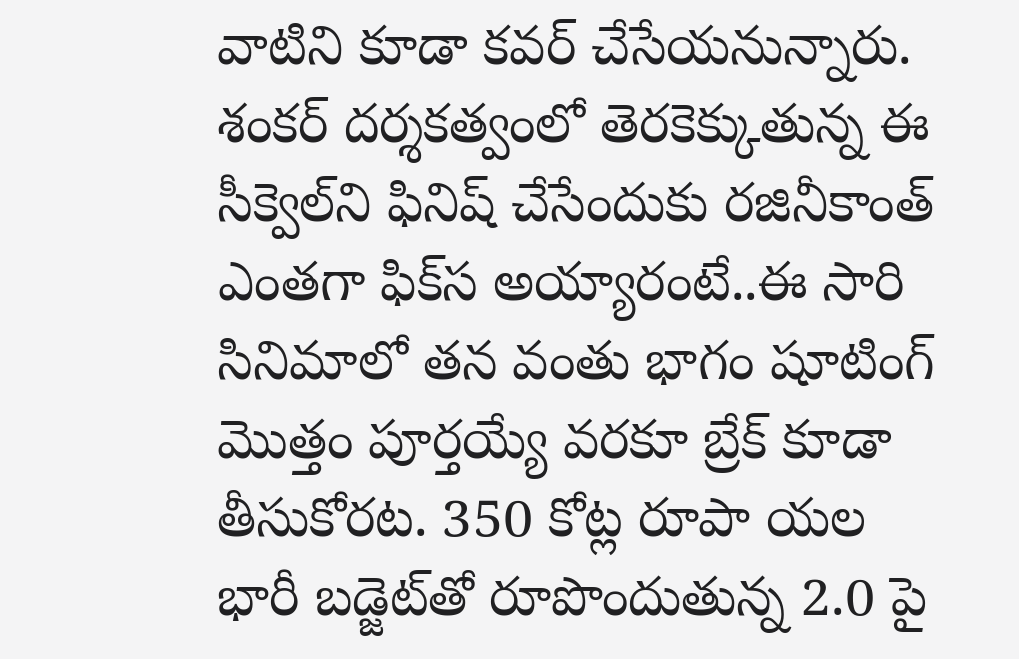వాటిని కూడా కవర్‌ చేసేయనున్నారు. శంకర్‌ దర్శకత్వంలో తెరకెక్కుతున్న ఈ సీక్వెల్‌ని ఫినిష్‌ చేసేందుకు రజినీకాంత్‌ ఎంతగా ఫిక్‌స అయ్యారంటే..ఈ సారి సినిమాలో తన వంతు భాగం షూటింగ్‌ మొత్తం పూర్తయ్యే వరకూ బ్రేక్‌ కూడా తీసుకోరట. 350 కోట్ల రూపా యల భారీ బడ్జెట్‌తో రూపొందుతున్న 2.0 పై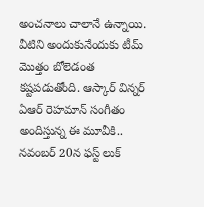అంచనాలు చాలానే ఉన్నాయి. వీటిని అందుకునేందుకు టీమ్‌ మొత్తం బోలెడంత కష్టపడుతోంది. ఆస్కార్‌ విన్నర్‌ ఏఆర్‌ రెహమాన్‌ సంగీతం అందిస్తున్న ఈ మూవీకి.. నవంబర్‌ 20న ఫస్ట్ లుక్‌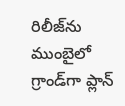రిలీజ్‌ను ముంబైలో గ్రాండ్‌గా ప్లాన్‌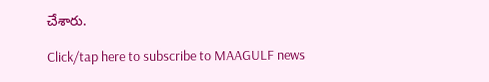చేశారు.

Click/tap here to subscribe to MAAGULF news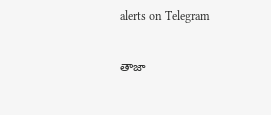alerts on Telegram

తాజా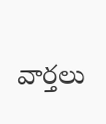వార్తలు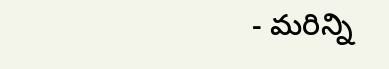- మరిన్ని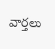వార్తలు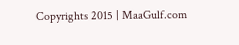Copyrights 2015 | MaaGulf.com